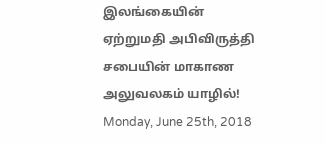இலங்கையின் ஏற்றுமதி அபிவிருத்தி சபையின் மாகாண அலுவலகம் யாழில்!
Monday, June 25th, 2018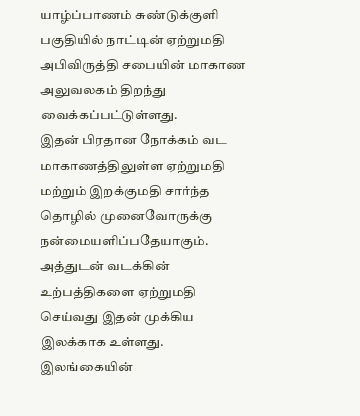யாழ்ப்பாணம் சுண்டுக்குளி பகுதியில் நாட்டின் ஏற்றுமதி அபிவிருத்தி சபையின் மாகாண அலுவலகம் திறந்து வைக்கப்பட்டுள்ளது.
இதன் பிரதான நோக்கம் வட மாகாணத்திலுள்ள ஏற்றுமதி மற்றும் இறக்குமதி சார்ந்த தொழில் முனைவோருக்கு நன்மையளிப்பதேயாகும். அத்துடன் வடக்கின் உற்பத்திகளை ஏற்றுமதி செய்வது இதன் முக்கிய இலக்காக உள்ளது.
இலங்கையின்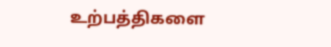உற்பத்திகளை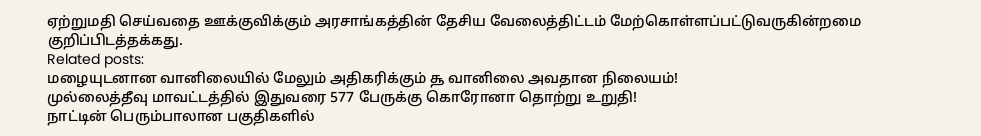ஏற்றுமதி செய்வதை ஊக்குவிக்கும் அரசாங்கத்தின் தேசிய வேலைத்திட்டம் மேற்கொள்ளப்பட்டுவருகின்றமை குறிப்பிடத்தக்கது.
Related posts:
மழையுடனான வானிலையில் மேலும் அதிகரிக்கும் ௲ வானிலை அவதான நிலையம்!
முல்லைத்தீவு மாவட்டத்தில் இதுவரை 577 பேருக்கு கொரோனா தொற்று உறுதி!
நாட்டின் பெரும்பாலான பகுதிகளில்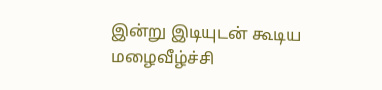இன்று இடியுடன் கூடிய மழைவீழ்ச்சி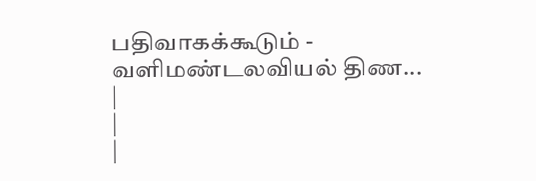பதிவாகக்கூடும் - வளிமண்டலவியல் திண...
|
|
|